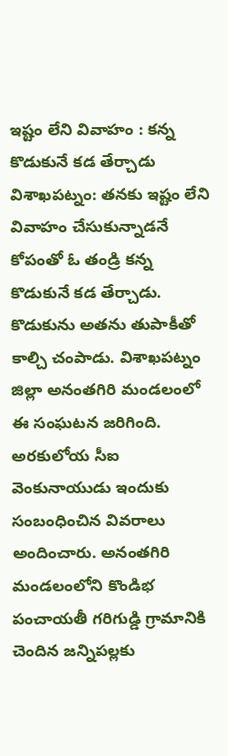ఇష్టం లేని వివాహం : కన్న కొడుకునే కడ తేర్చాడు
విశాఖపట్నం: తనకు ఇష్టం లేని వివాహం చేసుకున్నాడనే కోపంతో ఓ తండ్రి కన్న కొడుకునే కడ తేర్చాడు. కొడుకును అతను తుపాకీతో కాల్చి చంపాడు. విశాఖపట్నం జిల్లా అనంతగిరి మండలంలో ఈ సంఘటన జరిగింది.
అరకులోయ సీఐ వెంకునాయుడు ఇందుకు సంబంధించిన వివరాలు అందించారు. అనంతగిరి మండలంలోని కొండిభ పంచాయతీ గరిగుడ్డి గ్రామానికి చెందిన జన్నిపల్లకు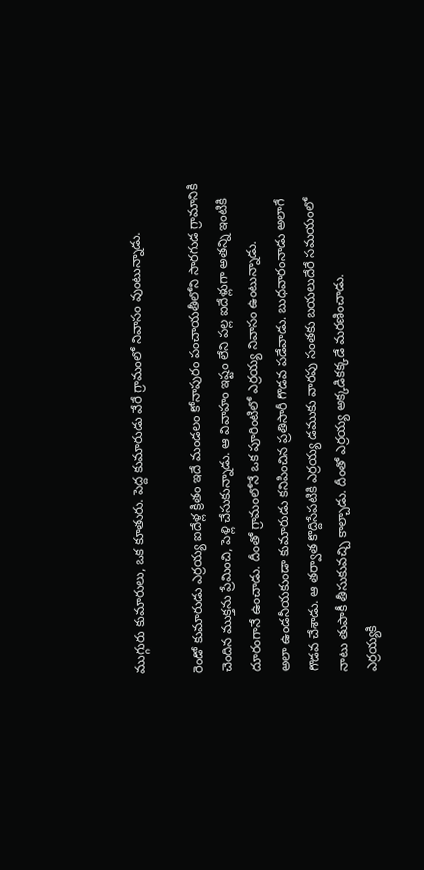ముగ్గురు కుమారులు, ఒక కూతురు. పెద్ద కుమారుడు వేరే గ్రామంలో నివాసం వుంటున్నాడు.

రెండో కుమారుడు ఎర్రయ్య ఐదేళ్ల క్రితం ఇదే మండలం కోనాపురం పంచాయతీలోని సారగుడ గ్రామానికి చెందిన ముక్తను ప్రేమించి, పెళ్లి చేసుకున్నాడు. ఆ వివాహం ఇష్టం లేని పల్ల ఐదేళ్లుగా అతన్ని ఇంటికి దూరంగానే ఉంచాడు. దీంతో గ్రామంలోనే ఒక పూరింటిలో ఎర్రయ్య నివాసం ఉంటున్నాడు.
అలా ఉండనీయకుండా కుమారుడు కనిపించిన ప్రతిసారీ గొడవ పడేవాడు. బుధవారంనాడు అలాగే గొడవ చేశాడు. ఆ తర్వాత కొద్దిసేపటికి ఎర్రయ్య డముకు వారపు సంతకు బయలుదేరే సమయంలో నాటు తుపాకీ తీసుకువచ్చి కాల్చాడు. దీంతో ఎర్రయ్య అక్కడికక్కడే మరణించాడు.
ఎర్రయ్యకి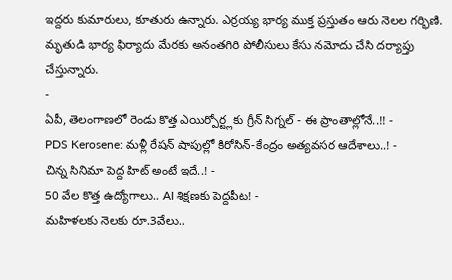ఇద్దరు కుమారులు, కూతురు ఉన్నారు. ఎర్రయ్య భార్య ముక్త ప్రస్తుతం ఆరు నెలల గర్భిణి. మృతుడి భార్య ఫిర్యాదు మేరకు అనంతగిరి పోలీసులు కేసు నమోదు చేసి దర్యాప్తు చేస్తున్నారు.
-
ఏపీ, తెలంగాణలో రెండు కొత్త ఎయిర్పోర్ట్లకు గ్రీన్ సిగ్నల్ - ఈ ప్రాంతాల్లోనే..!! -
PDS Kerosene: మళ్లీ రేషన్ షాపుల్లో కిరోసిన్-కేంద్రం అత్యవసర ఆదేశాలు..! -
చిన్న సినిమా పెద్ద హిట్ అంటే ఇదే..! -
50 వేల కొత్త ఉద్యోగాలు.. AI శిక్షణకు పెద్దపీట! -
మహిళలకు నెలకు రూ.3వేలు..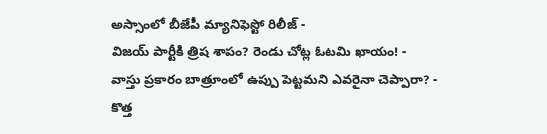అస్సాంలో బీజేపీ మ్యానిఫెస్టో రిలీజ్ -
విజయ్ పార్టీకి త్రిష శాపం? రెండు చోట్ల ఓటమి ఖాయం! -
వాస్తు ప్రకారం బాత్రూంలో ఉప్పు పెట్టమని ఎవరైనా చెప్పారా? -
కొత్త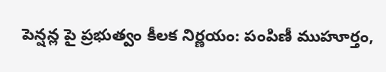పెన్షన్ల పై ప్రభుత్వం కీలక నిర్ణయం: పంపిణీ ముహూర్తం,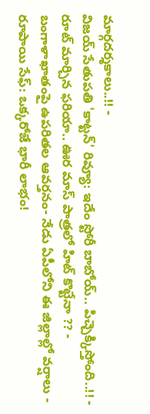మార్గదర్శకాలు..!! -
విజయ్ సేతుపతి 'కాట్టన్' రివ్యూ: ఇదేం స్టోరీ బాబోయ్.. పిచ్చెక్కిస్తోంది..!! -
రూట్ మార్చిన ఫరియా.. ఊర మాస్ పాత్రలో హిట్ కొట్టేనా ?? -
బంగాళాఖాతంపై ఉపరితల ఆవర్తనం- నేడు ఏపీలోని ఈ జిల్లాల్లో వర్షాలు -
రూపాయి సేఫ్: ఒక్కరోజే భారీ లాభం!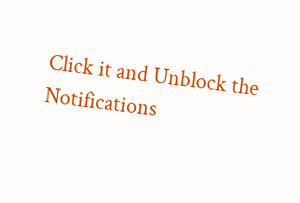Click it and Unblock the Notifications